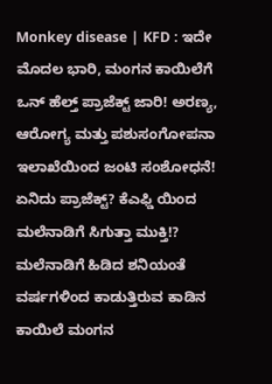Monkey disease | KFD : ಇದೇ ಮೊದಲ ಭಾರಿ, ಮಂಗನ ಕಾಯಿಲೆಗೆ ಒನ್ ಹೆಲ್ತ್ ಪ್ರಾಜೆಕ್ಟ್ ಜಾರಿ! ಅರಣ್ಯ, ಆರೋಗ್ಯ ಮತ್ತು ಪಶುಸಂಗೋಪನಾ ಇಲಾಖೆಯಿಂದ ಜಂಟಿ ಸಂಶೋಧನೆ! ಏನಿದು ಪ್ರಾಜೆಕ್ಟ್? ಕೆಎಫ್ಡಿ ಯಿಂದ ಮಲೆನಾಡಿಗೆ ಸಿಗುತ್ತಾ ಮುಕ್ತಿ!?
ಮಲೆನಾಡಿಗೆ ಹಿಡಿದ ಶನಿಯಂತೆ ವರ್ಷಗಳಿಂದ ಕಾಡುತ್ತಿರುವ ಕಾಡಿನ ಕಾಯಿಲೆ ಮಂಗನ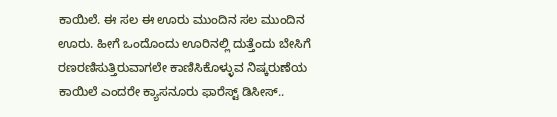ಕಾಯಿಲೆ. ಈ ಸಲ ಈ ಊರು ಮುಂದಿನ ಸಲ ಮುಂದಿನ ಊರು. ಹೀಗೆ ಒಂದೊಂದು ಊರಿನಲ್ಲಿ ದುತ್ತೆಂದು ಬೇಸಿಗೆ ರಣರಣಿಸುತ್ತಿರುವಾಗಲೇ ಕಾಣಿಸಿಕೊಳ್ಳುವ ನಿಷ್ಕರುಣೆಯ ಕಾಯಿಲೆ ಎಂದರೇ ಕ್ಯಾಸನೂರು ಫಾರೆಸ್ಟ್ ಡಿಸೀಸ್..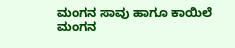ಮಂಗನ ಸಾವು ಹಾಗೂ ಕಾಯಿಲೆ
ಮಂಗನ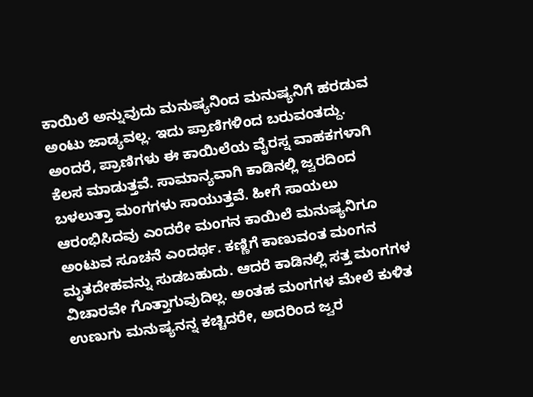ಕಾಯಿಲೆ ಅನ್ನುವುದು ಮನುಷ್ಯನಿಂದ ಮನುಷ್ಯನಿಗೆ ಹರಡುವ ಅಂಟು ಜಾಡ್ಯವಲ್ಲ. ಇದು ಪ್ರಾಣಿಗಳಿಂದ ಬರುವಂತದ್ದು. ಅಂದರೆ, ಪ್ರಾಣಿಗಳು ಈ ಕಾಯಿಲೆಯ ವೈರಸ್ನ ವಾಹಕಗಳಾಗಿ ಕೆಲಸ ಮಾಡುತ್ತವೆ. ಸಾಮಾನ್ಯವಾಗಿ ಕಾಡಿನಲ್ಲಿ ಜ್ವರದಿಂದ ಬಳಲುತ್ತಾ ಮಂಗಗಳು ಸಾಯುತ್ತವೆ. ಹೀಗೆ ಸಾಯಲು ಆರಂಭಿಸಿದವು ಎಂದರೇ ಮಂಗನ ಕಾಯಿಲೆ ಮನುಷ್ಯನಿಗೂ ಅಂಟುವ ಸೂಚನೆ ಎಂದರ್ಥ. ಕಣ್ಣಿಗೆ ಕಾಣುವಂತ ಮಂಗನ ಮೃತದೇಹವನ್ನು ಸುಡಬಹುದು. ಆದರೆ ಕಾಡಿನಲ್ಲಿ ಸತ್ತ ಮಂಗಗಳ ವಿಚಾರವೇ ಗೊತ್ತಾಗುವುದಿಲ್ಲ. ಅಂತಹ ಮಂಗಗಳ ಮೇಲೆ ಕುಳಿತ ಉಣುಗು ಮನುಷ್ಯನನ್ನ ಕಚ್ಚಿದರೇ, ಅದರಿಂದ ಜ್ವರ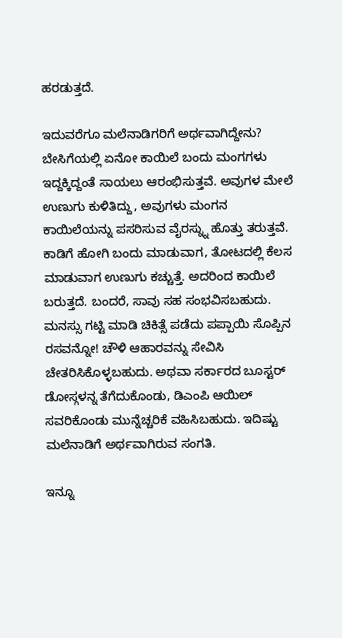ಹರಡುತ್ತದೆ.

ಇದುವರೆಗೂ ಮಲೆನಾಡಿಗರಿಗೆ ಅರ್ಥವಾಗಿದ್ದೇನು?
ಬೇಸಿಗೆಯಲ್ಲಿ ಏನೋ ಕಾಯಿಲೆ ಬಂದು ಮಂಗಗಳು ಇದ್ದಕ್ಕಿದ್ದಂತೆ ಸಾಯಲು ಆರಂಭಿಸುತ್ತವೆ. ಅವುಗಳ ಮೇಲೆ ಉಣುಗು ಕುಳಿತಿದ್ದು, ಅವುಗಳು ಮಂಗನ ಕಾಯಿಲೆಯನ್ನು ಪಸರಿಸುವ ವೈರಸ್ನ್ನು ಹೊತ್ತು ತರುತ್ತವೆ. ಕಾಡಿಗೆ ಹೋಗಿ ಬಂದು ಮಾಡುವಾಗ, ತೋಟದಲ್ಲಿ ಕೆಲಸ ಮಾಡುವಾಗ ಉಣುಗು ಕಚ್ಚುತ್ತೆ. ಅದರಿಂದ ಕಾಯಿಲೆ ಬರುತ್ತದೆ. ಬಂದರೆ, ಸಾವು ಸಹ ಸಂಭವಿಸಬಹುದು. ಮನಸ್ಸು ಗಟ್ಟಿ ಮಾಡಿ ಚಿಕಿತ್ಸೆ ಪಡೆದು ಪಪ್ಪಾಯಿ ಸೊಪ್ಪಿನ ರಸವನ್ನೋ! ಚೌಳಿ ಆಹಾರವನ್ನು ಸೇವಿಸಿ ಚೇತರಿಸಿಕೊಳ್ಳಬಹುದು. ಅಥವಾ ಸರ್ಕಾರದ ಬೂಸ್ಟರ್ ಡೋಸ್ಗಳನ್ನ ತೆಗೆದುಕೊಂಡು, ಡಿಎಂಪಿ ಆಯಿಲ್ ಸವರಿಕೊಂಡು ಮುನ್ನೆಚ್ಚರಿಕೆ ವಹಿಸಿಬಹುದು. ಇದಿಷ್ಟು ಮಲೆನಾಡಿಗೆ ಅರ್ಥವಾಗಿರುವ ಸಂಗತಿ.

ಇನ್ನೂ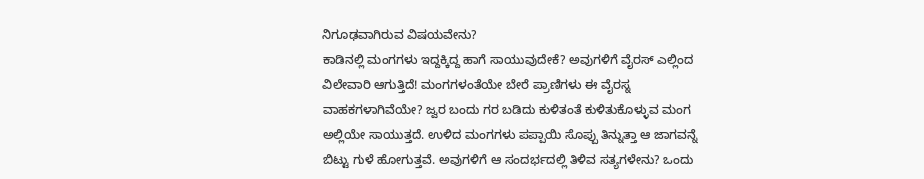ನಿಗೂಢವಾಗಿರುವ ವಿಷಯವೇನು?
ಕಾಡಿನಲ್ಲಿ ಮಂಗಗಳು ಇದ್ದಕ್ಕಿದ್ದ ಹಾಗೆ ಸಾಯುವುದೇಕೆ? ಅವುಗಳಿಗೆ ವೈರಸ್ ಎಲ್ಲಿಂದ ವಿಲೇವಾರಿ ಆಗುತ್ತಿದೆ! ಮಂಗಗಳಂತೆಯೇ ಬೇರೆ ಪ್ರಾಣಿಗಳು ಈ ವೈರಸ್ನ ವಾಹಕಗಳಾಗಿವೆಯೇ? ಜ್ವರ ಬಂದು ಗರ ಬಡಿದು ಕುಳಿತಂತೆ ಕುಳಿತುಕೊಳ್ಳುವ ಮಂಗ ಅಲ್ಲಿಯೇ ಸಾಯುತ್ತದೆ. ಉಳಿದ ಮಂಗಗಳು ಪಪ್ಪಾಯಿ ಸೊಪ್ಪು ತಿನ್ನುತ್ತಾ ಆ ಜಾಗವನ್ನೆ ಬಿಟ್ಟು ಗುಳೆ ಹೋಗುತ್ತವೆ. ಅವುಗಳಿಗೆ ಆ ಸಂದರ್ಭದಲ್ಲಿ ತಿಳಿವ ಸತ್ಯಗಳೇನು? ಒಂದು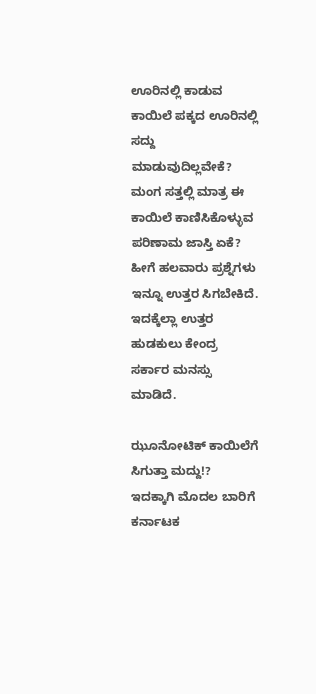ಊರಿನಲ್ಲಿ ಕಾಡುವ ಕಾಯಿಲೆ ಪಕ್ಕದ ಊರಿನಲ್ಲಿ ಸದ್ದು ಮಾಡುವುದಿಲ್ಲವೇಕೆ? ಮಂಗ ಸತ್ತಲ್ಲಿ ಮಾತ್ರ ಈ ಕಾಯಿಲೆ ಕಾಣಿಸಿಕೊಳ್ಳುವ ಪರಿಣಾಮ ಜಾಸ್ತಿ ಏಕೆ? ಹೀಗೆ ಹಲವಾರು ಪ್ರಶ್ನೆಗಳು ಇನ್ನೂ ಉತ್ತರ ಸಿಗಬೇಕಿದೆ. ಇದಕ್ಕೆಲ್ಲಾ ಉತ್ತರ ಹುಡಕುಲು ಕೇಂದ್ರ ಸರ್ಕಾರ ಮನಸ್ಸು ಮಾಡಿದೆ.

ಝೂನೋಟಿಕ್ ಕಾಯಿಲೆಗೆ ಸಿಗುತ್ತಾ ಮದ್ದು!?
ಇದಕ್ಕಾಗಿ ಮೊದಲ ಬಾರಿಗೆ ಕರ್ನಾಟಕ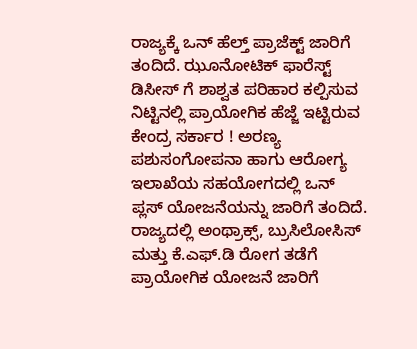ರಾಜ್ಯಕ್ಕೆ ಒನ್ ಹೆಲ್ತ್ ಪ್ರಾಜೆಕ್ಟ್ ಜಾರಿಗೆ ತಂದಿದೆ. ಝೂನೋಟಿಕ್ ಫಾರೆಸ್ಟ್ ಡಿಸೀಸ್ ಗೆ ಶಾಶ್ವತ ಪರಿಹಾರ ಕಲ್ಪಿಸುವ ನಿಟ್ಟಿನಲ್ಲಿ ಪ್ರಾಯೋಗಿಕ ಹೆಜ್ಜೆ ಇಟ್ಟಿರುವ ಕೇಂದ್ರ ಸರ್ಕಾರ ! ಅರಣ್ಯ ಪಶುಸಂಗೋಪನಾ ಹಾಗು ಆರೋಗ್ಯ ಇಲಾಖೆಯ ಸಹಯೋಗದಲ್ಲಿ ಒನ್ ಪ್ಲಸ್ ಯೋಜನೆಯನ್ನು ಜಾರಿಗೆ ತಂದಿದೆ.
ರಾಜ್ಯದಲ್ಲಿ ಅಂಥ್ರಾಕ್ಸ್, ಬ್ರುಸಿಲೋಸಿಸ್ ಮತ್ತು ಕೆ.ಎಫ್.ಡಿ ರೋಗ ತಡೆಗೆ ಪ್ರಾಯೋಗಿಕ ಯೋಜನೆ ಜಾರಿಗೆ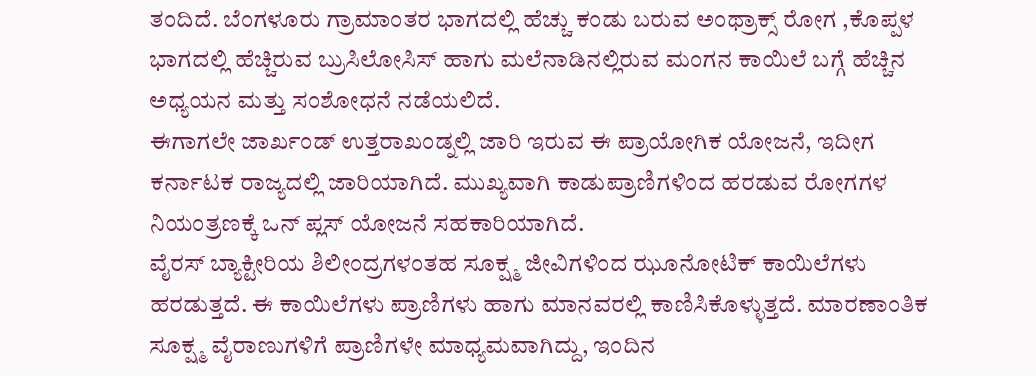ತಂದಿದೆ. ಬೆಂಗಳೂರು ಗ್ರಾಮಾಂತರ ಭಾಗದಲ್ಲಿ ಹೆಚ್ಚು ಕಂಡು ಬರುವ ಅಂಥ್ರಾಕ್ಸ್ ರೋಗ ,ಕೊಪ್ಪಳ ಭಾಗದಲ್ಲಿ ಹೆಚ್ಚಿರುವ ಬ್ರುಸಿಲೋಸಿಸ್ ಹಾಗು ಮಲೆನಾಡಿನಲ್ಲಿರುವ ಮಂಗನ ಕಾಯಿಲೆ ಬಗ್ಗೆ ಹೆಚ್ಚಿನ ಅಧ್ಯಯನ ಮತ್ತು ಸಂಶೋಧನೆ ನಡೆಯಲಿದೆ.
ಈಗಾಗಲೇ ಜಾರ್ಖಂಡ್ ಉತ್ತರಾಖಂಡ್ನಲ್ಲಿ ಜಾರಿ ಇರುವ ಈ ಪ್ರಾಯೋಗಿಕ ಯೋಜನೆ, ಇದೀಗ ಕರ್ನಾಟಕ ರಾಜ್ಯದಲ್ಲಿ ಜಾರಿಯಾಗಿದೆ. ಮುಖ್ಯವಾಗಿ ಕಾಡುಪ್ರಾಣಿಗಳಿಂದ ಹರಡುವ ರೋಗಗಳ ನಿಯಂತ್ರಣಕ್ಕೆ ಒನ್ ಪ್ಲಸ್ ಯೋಜನೆ ಸಹಕಾರಿಯಾಗಿದೆ.
ವೈರಸ್ ಬ್ಯಾಕ್ಟೀರಿಯ ಶಿಲೀಂದ್ರಗಳಂತಹ ಸೂಕ್ಷ್ಮ ಜೀವಿಗಳಿಂದ ಝೂನೋಟಿಕ್ ಕಾಯಿಲೆಗಳು ಹರಡುತ್ತದೆ. ಈ ಕಾಯಿಲೆಗಳು ಪ್ರಾಣಿಗಳು ಹಾಗು ಮಾನವರಲ್ಲಿ ಕಾಣಿಸಿಕೊಳ್ಳುತ್ತದೆ. ಮಾರಣಾಂತಿಕ ಸೂಕ್ಷ್ಮ ವೈರಾಣುಗಳಿಗೆ ಪ್ರಾಣಿಗಳೇ ಮಾಧ್ಯಮವಾಗಿದ್ದು, ಇಂದಿನ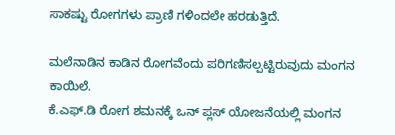ಸಾಕಷ್ಟು ರೋಗಗಳು ಪ್ರಾಣಿ ಗಳಿಂದಲೇ ಹರಡುತ್ತಿದೆ.

ಮಲೆನಾಡಿನ ಕಾಡಿನ ರೋಗವೆಂದು ಪರಿಗಣಿಸಲ್ಪಟ್ಟಿರುವುದು ಮಂಗನ ಕಾಯಿಲೆ.
ಕೆ.ಎಫ್.ಡಿ ರೋಗ ಶಮನಕ್ಕೆ ಒನ್ ಪ್ಲಸ್ ಯೋಜನೆಯಲ್ಲಿ ಮಂಗನ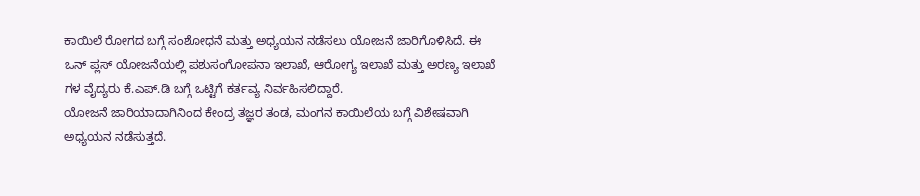ಕಾಯಿಲೆ ರೋಗದ ಬಗ್ಗೆ ಸಂಶೋಧನೆ ಮತ್ತು ಅಧ್ಯಯನ ನಡೆಸಲು ಯೋಜನೆ ಜಾರಿಗೊಳಿಸಿದೆ. ಈ ಒನ್ ಪ್ಲಸ್ ಯೋಜನೆಯಲ್ಲಿ ಪಶುಸಂಗೋಪನಾ ಇಲಾಖೆ, ಆರೋಗ್ಯ ಇಲಾಖೆ ಮತ್ತು ಅರಣ್ಯ ಇಲಾಖೆ ಗಳ ವೈದ್ಯರು ಕೆ.ಎಪ್.ಡಿ ಬಗ್ಗೆ ಒಟ್ಟಿಗೆ ಕರ್ತವ್ಯ ನಿರ್ವಹಿಸಲಿದ್ದಾರೆ.
ಯೋಜನೆ ಜಾರಿಯಾದಾಗಿನಿಂದ ಕೇಂದ್ರ ತಜ್ಞರ ತಂಡ, ಮಂಗನ ಕಾಯಿಲೆಯ ಬಗ್ಗೆ ವಿಶೇಷವಾಗಿ ಅಧ್ಯಯನ ನಡೆಸುತ್ತದೆ.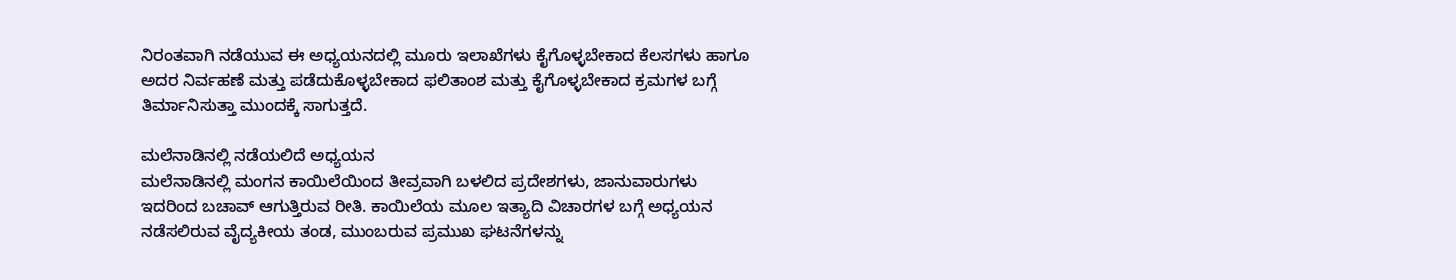ನಿರಂತವಾಗಿ ನಡೆಯುವ ಈ ಅಧ್ಯಯನದಲ್ಲಿ ಮೂರು ಇಲಾಖೆಗಳು ಕೈಗೊಳ್ಳಬೇಕಾದ ಕೆಲಸಗಳು ಹಾಗೂ ಅದರ ನಿರ್ವಹಣೆ ಮತ್ತು ಪಡೆದುಕೊಳ್ಳಬೇಕಾದ ಫಲಿತಾಂಶ ಮತ್ತು ಕೈಗೊಳ್ಳಬೇಕಾದ ಕ್ರಮಗಳ ಬಗ್ಗೆ ತಿರ್ಮಾನಿಸುತ್ತಾ ಮುಂದಕ್ಕೆ ಸಾಗುತ್ತದೆ.

ಮಲೆನಾಡಿನಲ್ಲಿ ನಡೆಯಲಿದೆ ಅಧ್ಯಯನ
ಮಲೆನಾಡಿನಲ್ಲಿ ಮಂಗನ ಕಾಯಿಲೆಯಿಂದ ತೀವ್ರವಾಗಿ ಬಳಲಿದ ಪ್ರದೇಶಗಳು, ಜಾನುವಾರುಗಳು ಇದರಿಂದ ಬಚಾವ್ ಆಗುತ್ತಿರುವ ರೀತಿ. ಕಾಯಿಲೆಯ ಮೂಲ ಇತ್ಯಾದಿ ವಿಚಾರಗಳ ಬಗ್ಗೆ ಅಧ್ಯಯನ ನಡೆಸಲಿರುವ ವೈದ್ಯಕೀಯ ತಂಡ, ಮುಂಬರುವ ಪ್ರಮುಖ ಘಟನೆಗಳನ್ನು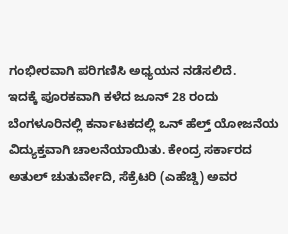ಗಂಭೀರವಾಗಿ ಪರಿಗಣಿಸಿ ಅಧ್ಯಯನ ನಡೆಸಲಿದೆ.
ಇದಕ್ಕೆ ಪೂರಕವಾಗಿ ಕಳೆದ ಜೂನ್ 28 ರಂದು ಬೆಂಗಳೂರಿನಲ್ಲಿ ಕರ್ನಾಟಕದಲ್ಲಿ ಒನ್ ಹೆಲ್ತ್ ಯೋಜನೆಯ ವಿದ್ಯುಕ್ತವಾಗಿ ಚಾಲನೆಯಾಯಿತು. ಕೇಂದ್ರ ಸರ್ಕಾರದ ಅತುಲ್ ಚುತುರ್ವೇದಿ, ಸೆಕ್ರೆಟರಿ (ಎಹೆಚ್ಡಿ) ಅವರ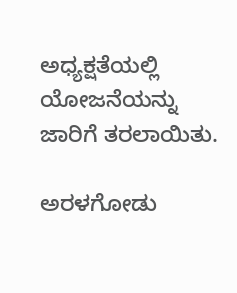ಅಧ್ಯಕ್ಷತೆಯಲ್ಲಿ ಯೋಜನೆಯನ್ನು ಜಾರಿಗೆ ತರಲಾಯಿತು.

ಅರಳಗೋಡು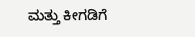ಮತ್ತು ಕೀಗಡಿಗೆ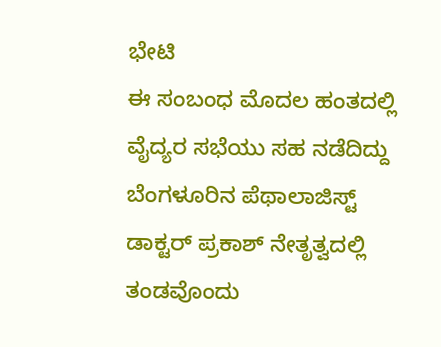ಭೇಟಿ
ಈ ಸಂಬಂಧ ಮೊದಲ ಹಂತದಲ್ಲಿ ವೈದ್ಯರ ಸಭೆಯು ಸಹ ನಡೆದಿದ್ದು ಬೆಂಗಳೂರಿನ ಪೆಥಾಲಾಜಿಸ್ಟ್ ಡಾಕ್ಟರ್ ಪ್ರಕಾಶ್ ನೇತೃತ್ವದಲ್ಲಿ ತಂಡವೊಂದು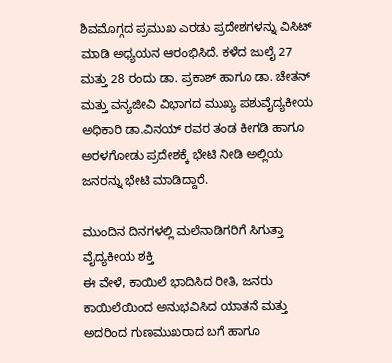ಶಿವಮೊಗ್ಗದ ಪ್ರಮುಖ ಎರಡು ಪ್ರದೇಶಗಳನ್ನು ವಿಸಿಟ್ ಮಾಡಿ ಅಧ್ಯಯನ ಆರಂಭಿಸಿದೆ. ಕಳೆದ ಜುಲೈ 27 ಮತ್ತು 28 ರಂದು ಡಾ. ಪ್ರಕಾಶ್ ಹಾಗೂ ಡಾ. ಚೇತನ್ ಮತ್ತು ವನ್ಯಜೀವಿ ವಿಭಾಗದ ಮುಖ್ಯ ಪಶುವೈದ್ಯಕೀಯ ಅಧಿಕಾರಿ ಡಾ.ವಿನಯ್ ರವರ ತಂಡ ಕೀಗಡಿ ಹಾಗೂ ಅರಳಗೋಡು ಪ್ರದೇಶಕ್ಕೆ ಭೇಟಿ ನೀಡಿ ಅಲ್ಲಿಯ ಜನರನ್ನು ಭೇಟಿ ಮಾಡಿದ್ದಾರೆ.

ಮುಂದಿನ ದಿನಗಳಲ್ಲಿ ಮಲೆನಾಡಿಗರಿಗೆ ಸಿಗುತ್ತಾ ವೈದ್ಯಕೀಯ ಶಕ್ತಿ
ಈ ವೇಳೆ, ಕಾಯಿಲೆ ಭಾದಿಸಿದ ರೀತಿ, ಜನರು ಕಾಯಿಲೆಯಿಂದ ಅನುಭವಿಸಿದ ಯಾತನೆ ಮತ್ತು ಅದರಿಂದ ಗುಣಮುಖರಾದ ಬಗೆ ಹಾಗೂ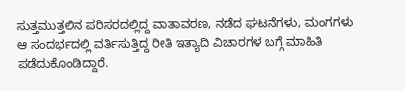ಸುತ್ತಮುತ್ತಲಿನ ಪರಿಸರದಲ್ಲಿದ್ದ ವಾತಾವರಣ, ನಡೆದ ಘಟನೆಗಳು, ಮಂಗಗಳು ಆ ಸಂದರ್ಭದಲ್ಲಿ ವರ್ತಿಸುತ್ತಿದ್ದ ರೀತಿ ಇತ್ಯಾದಿ ವಿಚಾರಗಳ ಬಗ್ಗೆ ಮಾಹಿತಿ ಪಡೆದುಕೊಂಡಿದ್ದಾರೆ.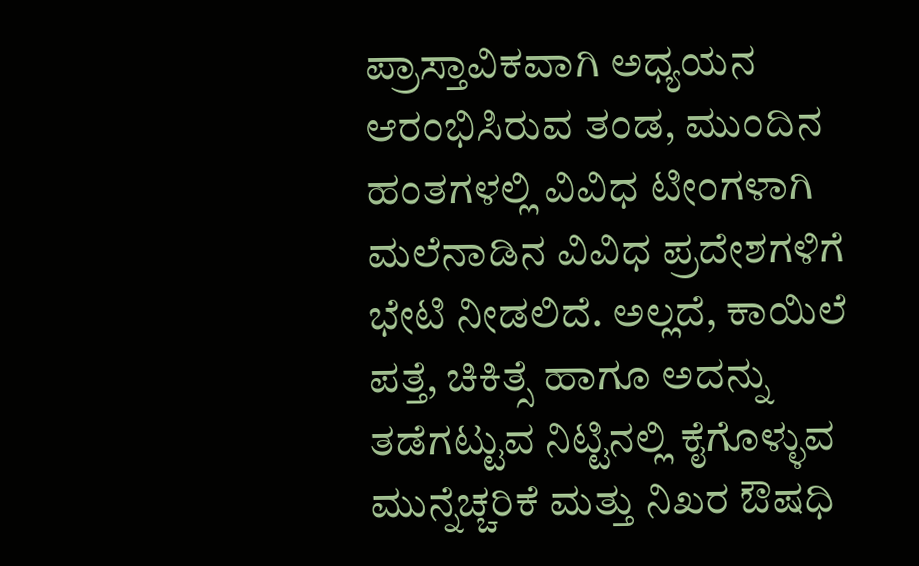ಪ್ರಾಸ್ತಾವಿಕವಾಗಿ ಅಧ್ಯಯನ ಆರಂಭಿಸಿರುವ ತಂಡ, ಮುಂದಿನ ಹಂತಗಳಲ್ಲಿ ವಿವಿಧ ಟೀಂಗಳಾಗಿ ಮಲೆನಾಡಿನ ವಿವಿಧ ಪ್ರದೇಶಗಳಿಗೆ ಭೇಟಿ ನೀಡಲಿದೆ. ಅಲ್ಲದೆ, ಕಾಯಿಲೆ ಪತ್ತೆ, ಚಿಕಿತ್ಸೆ ಹಾಗೂ ಅದನ್ನು ತಡೆಗಟ್ಟುವ ನಿಟ್ಟಿನಲ್ಲಿ ಕೈಗೊಳ್ಳುವ ಮುನ್ನೆಚ್ಚರಿಕೆ ಮತ್ತು ನಿಖರ ಔಷಧಿ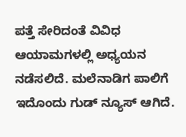ಪತ್ತೆ ಸೇರಿದಂತೆ ವಿವಿಧ ಆಯಾಮಗಳಲ್ಲಿ ಅಧ್ಯಯನ ನಡೆಸಲಿದೆ. ಮಲೆನಾಡಿಗ ಪಾಲಿಗೆ ಇದೊಂದು ಗುಡ್ ನ್ಯೂಸ್ ಆಗಿದೆ.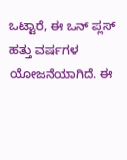ಒಟ್ಟಾರೆ, ಈ ಒನ್ ಪ್ಲಸ್ ಹತ್ತು ವರ್ಷಗಳ ಯೋಜನೆಯಾಗಿದೆ. ಈ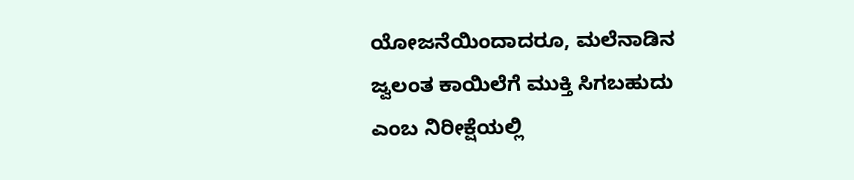ಯೋಜನೆಯಿಂದಾದರೂ, ಮಲೆನಾಡಿನ ಜ್ವಲಂತ ಕಾಯಿಲೆಗೆ ಮುಕ್ತಿ ಸಿಗಬಹುದು ಎಂಬ ನಿರೀಕ್ಷೆಯಲ್ಲಿ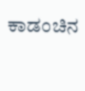ಕಾಡಂಚಿನ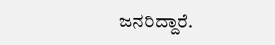ಜನರಿದ್ದಾರೆ.